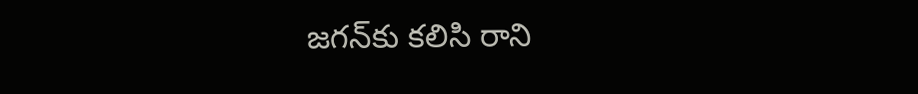జగన్‌కు కలిసి రాని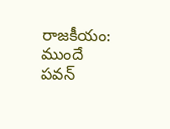రాజకీయం: ముందే పవన్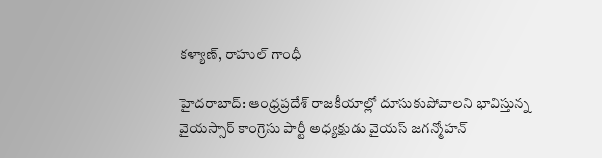కళ్యాణ్, రాహుల్ గాంధీ

హైదరాబాద్: ఆంధ్రప్రదేశ్ రాజకీయాల్లో దూసుకుపోవాలని భావిస్తున్న వైయస్సార్ కాంగ్రెసు పార్టీ అధ్యక్షుడు వైయస్ జగన్మోహన్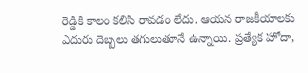రెడ్డికి కాలం కలిసి రావడం లేదు. ఆయన రాజకీయాలకు ఎదురు దెబ్బలు తగులుతూనే ఉన్నాయి. ప్రత్యేక హోదా,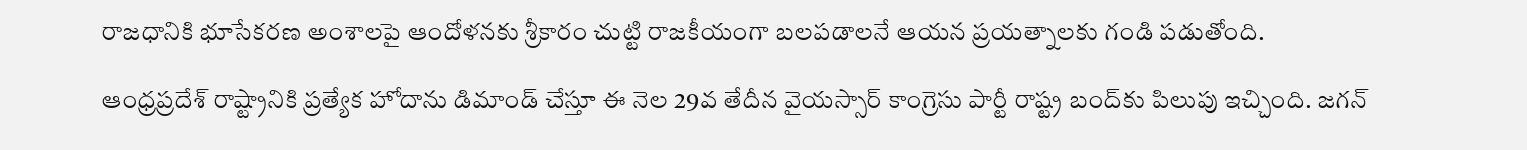రాజధానికి భూసేకరణ అంశాలపై ఆందోళనకు శ్రీకారం చుట్టి రాజకీయంగా బలపడాలనే ఆయన ప్రయత్నాలకు గండి పడుతోంది.

ఆంధ్రప్రదేశ్ రాష్ట్రానికి ప్రత్యేక హోదాను డిమాండ్ చేస్తూ ఈ నెల 29వ తేదీన వైయస్సార్ కాంగ్రెసు పార్టీ రాష్ట్ర బంద్‌కు పిలుపు ఇచ్చింది. జగన్‌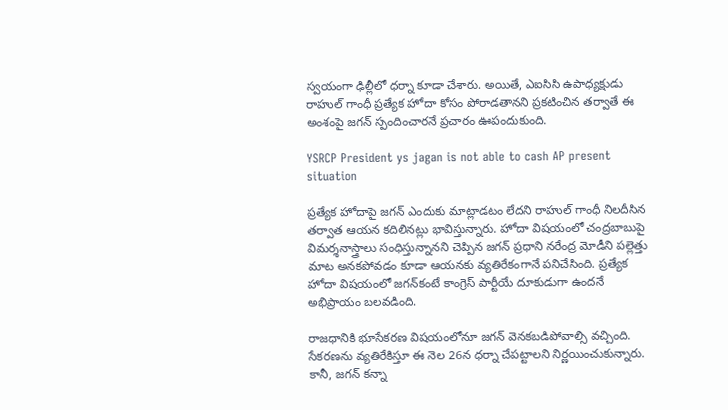స్వయంగా ఢిల్లీలో ధర్నా కూడా చేశారు. అయితే, ఎఐసిసి ఉపాధ్యక్షుడు రాహుల్‌ గాంధీ ప్రత్యేక హోదా కోసం పోరాడతానని ప్రకటించిన తర్వాతే ఈ అంశంపై జగన్‌ స్పందించారనే ప్రచారం ఊపందుకుంది.

YSRCP President ys jagan is not able to cash AP present situation

ప్రత్యేక హోదాపై జగన్‌ ఎందుకు మాట్లాడటం లేదని రాహుల్ గాంధీ నిలదీసిన తర్వాత ఆయన కదిలినట్లు భావిస్తున్నారు. హోదా విషయంలో చంద్రబాబుపై విమర్శనాస్త్రాలు సంధిస్తున్నానని చెప్పిన జగన్ ప్రధాని నరేంద్ర మోడీని పల్లెత్తు మాట అనకపోవడం కూడా ఆయనకు వ్యతిరేకంగానే పనిచేసింది. ప్రత్యేక హోదా విషయంలో జగన్‌కంటే కాంగ్రెస్‌ పార్టీయే దూకుడుగా ఉందనే అభిప్రాయం బలవడింది.

రాజధానికి భూసేకరణ విషయంలోనూ జగన్ వెనకబడిపోవాల్సి వచ్చింది. సేకరణను వ్యతిరేకిస్తూ ఈ నెల 26న ధర్నా చేపట్టాలని నిర్ణయించుకున్నారు. కానీ, జగన్ కన్నా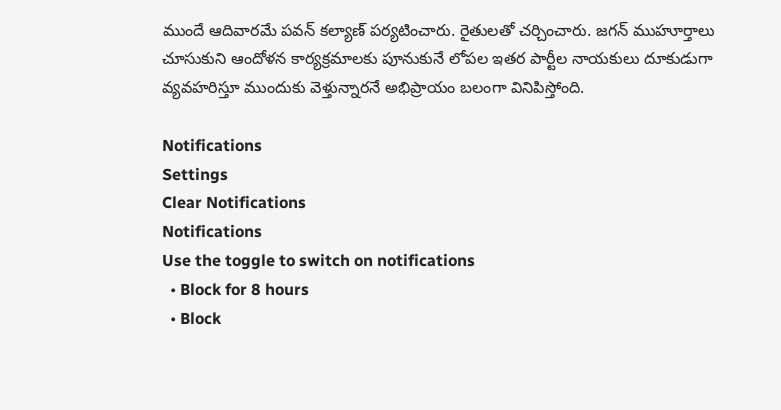ముందే ఆదివారమే పవన్‌ కల్యాణ్‌ పర్యటించారు. రైతులతో చర్చించారు. జగన్ ముహూర్తాలు చూసుకుని ఆందోళన కార్యక్రమాలకు పూనుకునే లోపల ఇతర పార్టీల నాయకులు దూకుడుగా వ్యవహరిస్తూ ముందుకు వెళ్తున్నారనే అభిప్రాయం బలంగా వినిపిస్తోంది.

Notifications
Settings
Clear Notifications
Notifications
Use the toggle to switch on notifications
  • Block for 8 hours
  • Block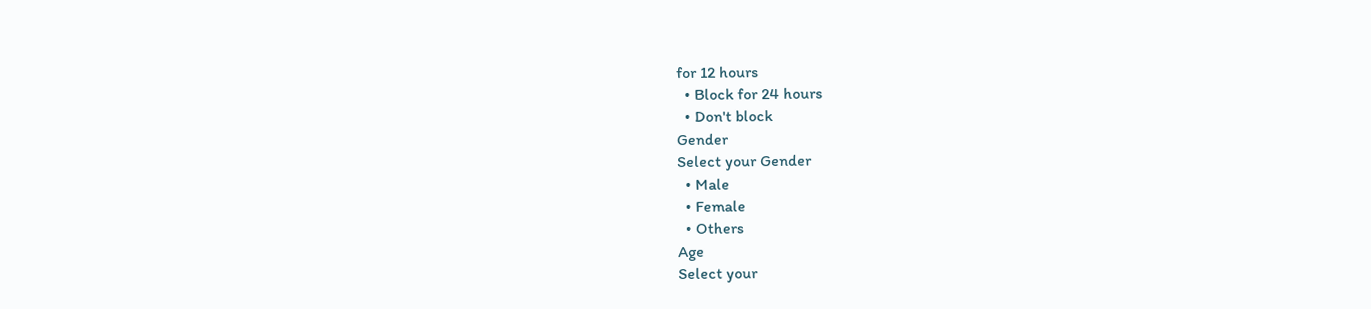for 12 hours
  • Block for 24 hours
  • Don't block
Gender
Select your Gender
  • Male
  • Female
  • Others
Age
Select your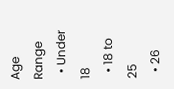Age Range
  • Under 18
  • 18 to 25
  • 26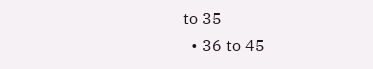to 35
  • 36 to 45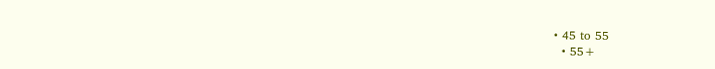• 45 to 55
  • 55+